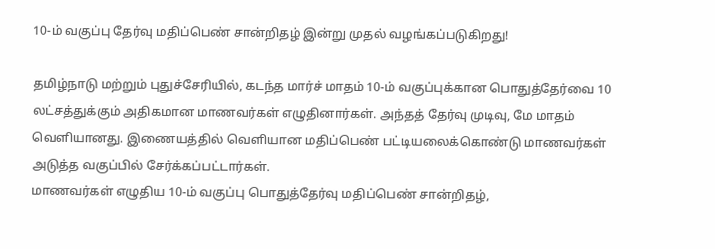10-ம் வகுப்பு தேர்வு மதிப்பெண் சான்றிதழ் இன்று முதல் வழங்கப்படுகிறது!

தமிழ்நாடு மற்றும் புதுச்சேரியில், கடந்த மார்ச் மாதம் 10-ம் வகுப்புக்கான பொதுத்தேர்வை 10 லட்சத்துக்கும் அதிகமான மாணவர்கள் எழுதினார்கள். அந்தத் தேர்வு முடிவு, மே மாதம் வெளியானது. இணையத்தில் வெளியான மதிப்பெண் பட்டியலைக்கொண்டு மாணவர்கள் அடுத்த வகுப்பில் சேர்க்கப்பட்டார்கள்.
மாணவர்கள் எழுதிய 10-ம் வகுப்பு பொதுத்தேர்வு மதிப்பெண் சான்றிதழ்,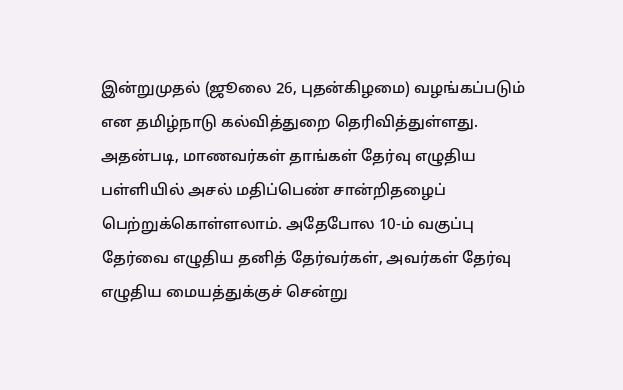இன்றுமுதல் (ஜூலை 26, புதன்கிழமை) வழங்கப்படும் என தமிழ்நாடு கல்வித்துறை தெரிவித்துள்ளது. அதன்படி, மாணவர்கள் தாங்கள் தேர்வு எழுதிய பள்ளியில் அசல் மதிப்பெண் சான்றிதழைப் பெற்றுக்கொள்ளலாம். அதேபோல 10-ம் வகுப்பு தேர்வை எழுதிய தனித் தேர்வர்கள், அவர்கள் தேர்வு எழுதிய மையத்துக்குச் சென்று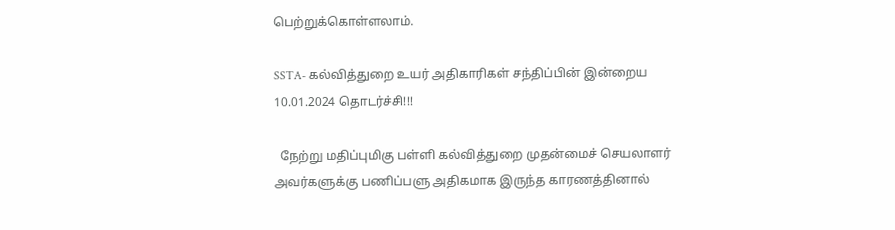பெற்றுக்கொள்ளலாம்.

SSTA- கல்வித்துறை உயர் அதிகாரிகள் சந்திப்பின் இன்றைய 10.01.2024 தொடர்ச்சி!!!

  நேற்று மதிப்புமிகு பள்ளி கல்வித்துறை முதன்மைச் செயலாளர் அவர்களுக்கு பணிப்பளு அதிகமாக இருந்த காரணத்தினால்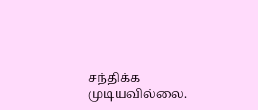சந்திக்க முடியவில்லை.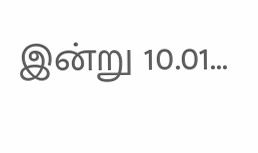இன்று 10.01...